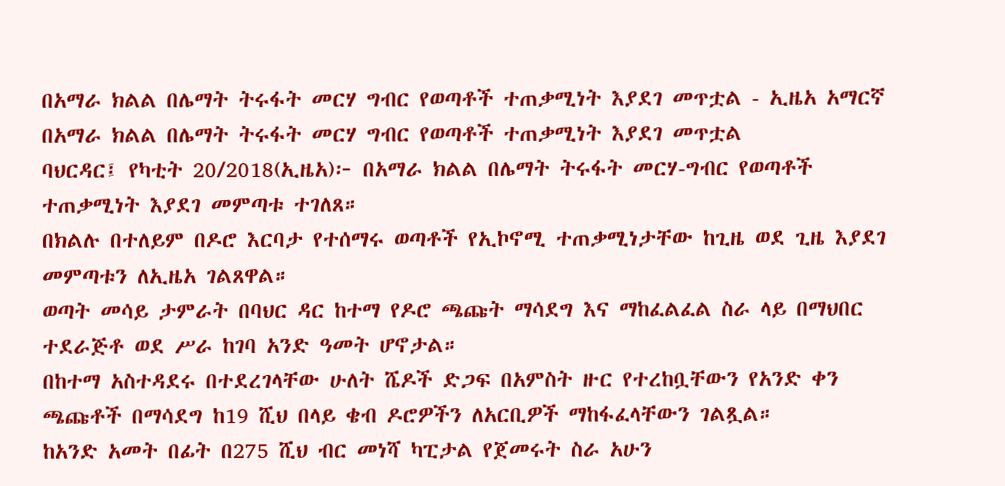በአማራ ክልል በሌማት ትሩፋት መርሃ ግብር የወጣቶች ተጠቃሚነት እያደገ መጥቷል - ኢዜአ አማርኛ
በአማራ ክልል በሌማት ትሩፋት መርሃ ግብር የወጣቶች ተጠቃሚነት እያደገ መጥቷል
ባህርዳር፤ የካቲት 20/2018(ኢዜአ)፦ በአማራ ክልል በሌማት ትሩፋት መርሃ-ግብር የወጣቶች ተጠቃሚነት እያደገ መምጣቱ ተገለጸ።
በክልሉ በተለይም በዶሮ እርባታ የተሰማሩ ወጣቶች የኢኮኖሚ ተጠቃሚነታቸው ከጊዜ ወደ ጊዜ እያደገ መምጣቱን ለኢዜአ ገልጸዋል።
ወጣት መሳይ ታምራት በባህር ዳር ከተማ የዶሮ ጫጩት ማሳደግ እና ማከፈልፈል ስራ ላይ በማህበር ተደራጅቶ ወደ ሥራ ከገባ አንድ ዓመት ሆኖታል።
በከተማ አስተዳደሩ በተደረገላቸው ሁለት ሼዶች ድጋፍ በአምስት ዙር የተረከቧቸውን የአንድ ቀን ጫጩቶች በማሳደግ ከ19 ሺህ በላይ ቄብ ዶሮዎችን ለአርቢዎች ማከፋፈላቸውን ገልጿል።
ከአንድ አመት በፊት በ275 ሺህ ብር መነሻ ካፒታል የጀመሩት ስራ አሁን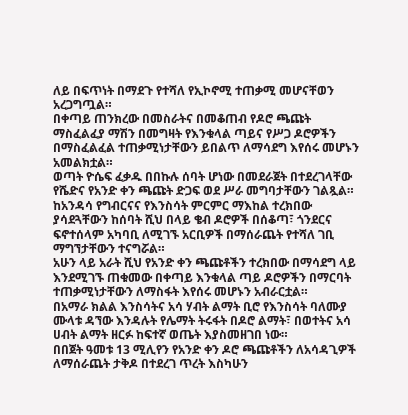ለይ በፍጥነት በማደጉ የተሻለ የኢኮኖሚ ተጠቃሚ መሆናቸወን አረጋግጧል።
በቀጣይ ጠንክረው በመስራትና በመቆጠብ የዶሮ ጫጩት ማስፈልፈያ ማሽን በመግዛት የእንቁላል ጣይና የሥጋ ዶሮዎችን በማስፈልፈል ተጠቃሚነታቸውን ይበልጥ ለማሳደግ እየሰሩ መሆኑን አመልክቷል።
ወጣት ዮሴፍ ፈቃዱ በበኩሉ ሰባት ሆነው በመደራጀት በተደረገላቸው የሼድና የአንድ ቀን ጫጩት ድጋፍ ወደ ሥራ መግባታቸውን ገልጿል።
ከአንዳሳ የግብርናና የእንስሳት ምርምር ማእከል ተረክበው ያሳደጓቸውን ከሰባት ሺህ በላይ ቄብ ዶሮዎች በሰቆጣ፣ ጎንደርና ፍኖተሰላም አካባቢ ለሚገኙ አርቢዎች በማሰራጨት የተሻለ ገቢ ማግኘታቸውን ተናግሯል።
አሁን ላይ አራት ሺህ የአንድ ቀን ጫጩቶችን ተረክበው በማሳደግ ላይ እንደሚገኙ ጠቁመው በቀጣይ እንቁላል ጣይ ዶሮዎችን በማርባት ተጠቃሚነታቸውን ለማስፋት እየሰሩ መሆኑን አብራርቷል።
በአማራ ክልል እንስሳትና አሳ ሃብት ልማት ቢሮ የእንስሳት ባለሙያ ሙላቱ ዳኘው እንዳሉት የሌማት ትሩፋት በዶሮ ልማት፣ በወተትና አሳ ሀብት ልማት ዘርፉ ከፍተኛ ወጤት እያስመዘገበ ነው።
በበጀት ዓመቱ 13 ሚሊየን የአንድ ቀን ዶሮ ጫጩቶችን ለአሳዳጊዎች ለማሰራጨት ታቅዶ በተደረገ ጥረት እስካሁን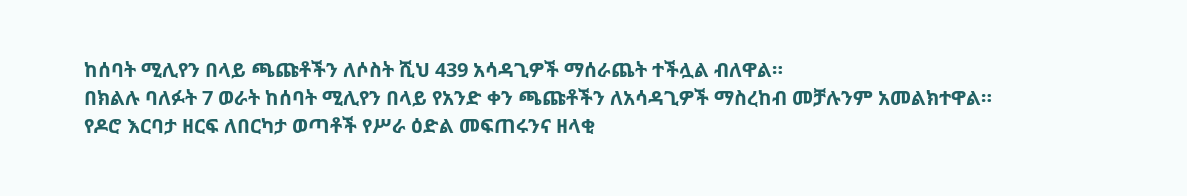ከሰባት ሚሊየን በላይ ጫጩቶችን ለሶስት ሺህ 439 አሳዳጊዎች ማሰራጨት ተችሏል ብለዋል።
በክልሉ ባለፉት 7 ወራት ከሰባት ሚሊየን በላይ የአንድ ቀን ጫጩቶችን ለአሳዳጊዎች ማስረከብ መቻሉንም አመልክተዋል።
የዶሮ እርባታ ዘርፍ ለበርካታ ወጣቶች የሥራ ዕድል መፍጠሩንና ዘላቂ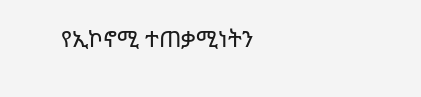የኢኮኖሚ ተጠቃሚነትን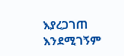እያረጋገጠ እንደሚገኝም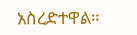አስረድተዋል።